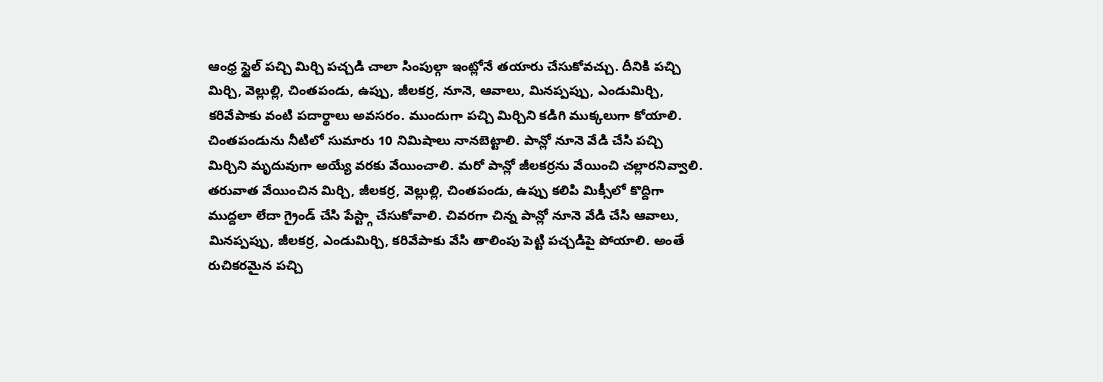ఆంధ్ర స్టైల్ పచ్చి మిర్చి పచ్చడి చాలా సింపుల్గా ఇంట్లోనే తయారు చేసుకోవచ్చు. దీనికి పచ్చి మిర్చి, వెల్లుల్లి, చింతపండు, ఉప్పు, జీలకర్ర, నూనె, ఆవాలు, మినప్పప్పు, ఎండుమిర్చి, కరివేపాకు వంటి పదార్థాలు అవసరం. ముందుగా పచ్చి మిర్చిని కడిగి ముక్కలుగా కోయాలి. చింతపండును నీటిలో సుమారు 10 నిమిషాలు నానబెట్టాలి. పాన్లో నూనె వేడి చేసి పచ్చి మిర్చిని మృదువుగా అయ్యే వరకు వేయించాలి. మరో పాన్లో జీలకర్రను వేయించి చల్లారనివ్వాలి.
తరువాత వేయించిన మిర్చి, జీలకర్ర, వెల్లుల్లి, చింతపండు, ఉప్పు కలిపి మిక్సీలో కొద్దిగా ముద్దలా లేదా గ్రైండ్ చేసి పేస్ట్గా చేసుకోవాలి. చివరగా చిన్న పాన్లో నూనె వేడి చేసి ఆవాలు, మినప్పప్పు, జీలకర్ర, ఎండుమిర్చి, కరివేపాకు వేసి తాలింపు పెట్టి పచ్చడిపై పోయాలి. అంతే రుచికరమైన పచ్చి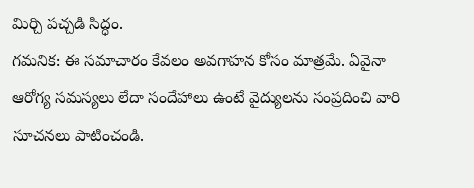మిర్చి పచ్చడి సిద్ధం.
గమనిక: ఈ సమాచారం కేవలం అవగాహన కోసం మాత్రమే. ఏవైనా ఆరోగ్య సమస్యలు లేదా సందేహాలు ఉంటే వైద్యులను సంప్రదించి వారి సూచనలు పాటించండి.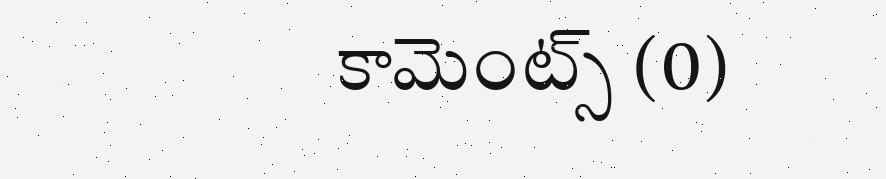కామెంట్స్ (0)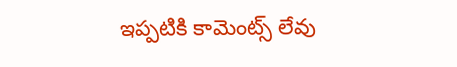ఇప్పటికి కామెంట్స్ లేవు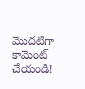మొదటిగా కామెంట్ చేయండి!